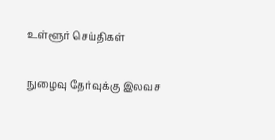உள்ளூர் செய்திகள்

நுழைவு தேர்வுக்கு இலவச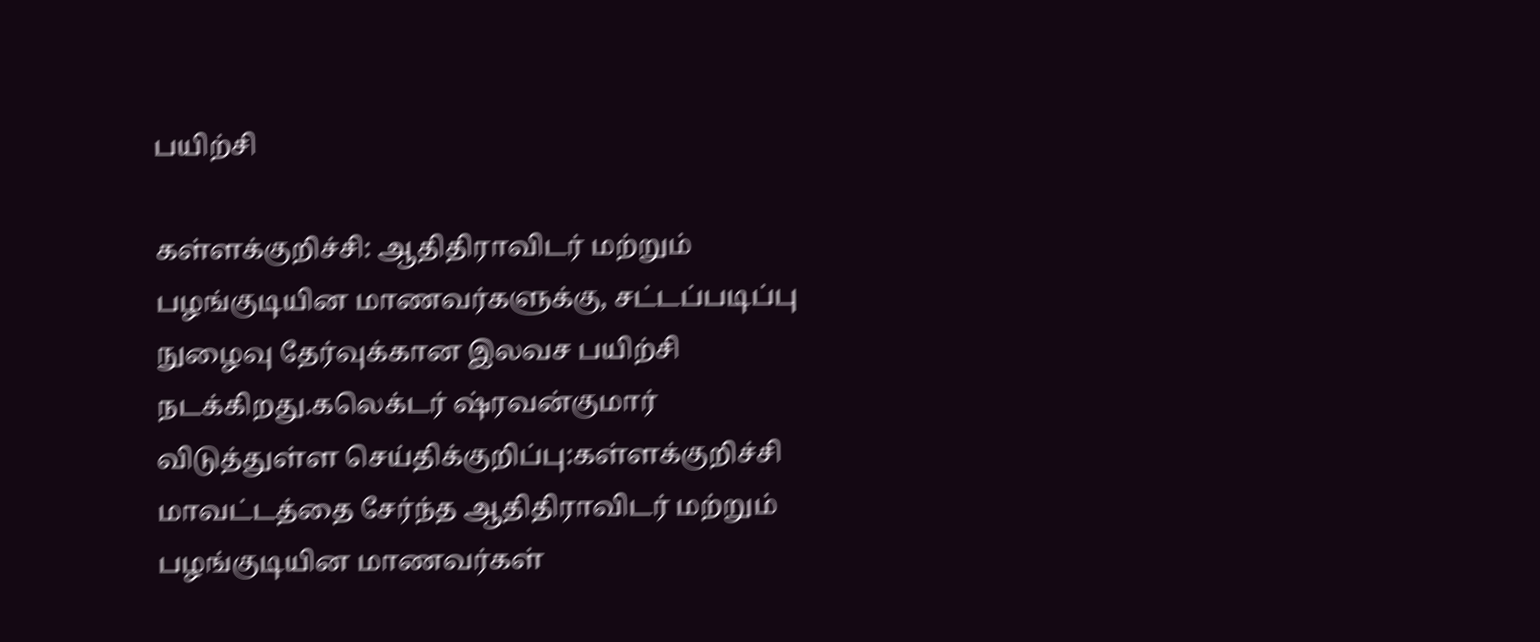பயிற்சி

கள்ளக்குறிச்சி: ஆதிதிராவிடர் மற்றும் பழங்குடியின மாணவர்களுக்கு, சட்டப்படிப்பு நுழைவு தேர்வுக்கான இலவச பயிற்சி நடக்கிறது.கலெக்டர் ஷ்ரவன்குமார் விடுத்துள்ள செய்திக்குறிப்பு:கள்ளக்குறிச்சி மாவட்டத்தை சேர்ந்த ஆதிதிராவிடர் மற்றும் பழங்குடியின மாணவர்கள்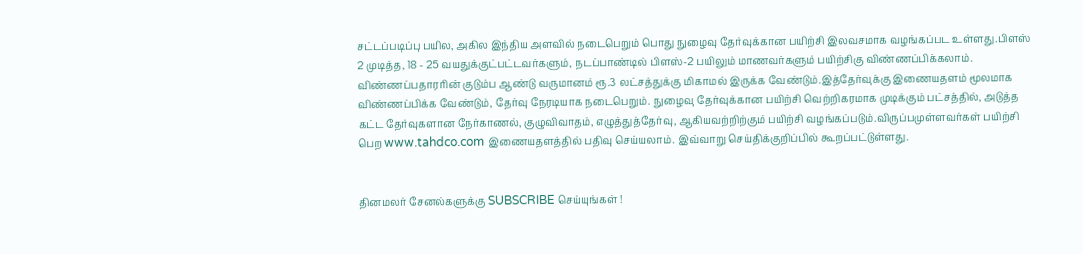சட்டப்படிப்பு பயில, அகில இந்திய அளவில் நடைபெறும் பொது நுழைவு தேர்வுக்கான பயிற்சி இலவசமாக வழங்கப்பட உள்ளது.பிளஸ் 2 முடித்த, 18 - 25 வயதுக்குட்பட்டவர்களும், நடப்பாண்டில் பிளஸ்-2 பயிலும் மாணவர்களும் பயிற்சிகு விண்ணப்பிக்கலாம். விண்ணப்பதாரரின் குடும்ப ஆண்டு வருமானம் ரூ.3 லட்சத்துக்கு மிகாமல் இருக்க வேண்டும்.இத்தேர்வுக்கு இணையதளம் மூலமாக விண்ணப்பிக்க வேண்டும், தேர்வு நேரடியாக நடைபெறும். நுழைவு தேர்வுக்கான பயிற்சி வெற்றிகரமாக முடிக்கும் பட்சத்தில், அடுத்த கட்ட தேர்வுகளான நேர்காணல், குழுவிவாதம், எழுத்துத்தேர்வு, ஆகியவற்றிற்கும் பயிற்சி வழங்கப்படும்.விருப்பமுள்ளவர்கள் பயிற்சி பெற www.tahdco.com இணையதளத்தில் பதிவு செய்யலாம். இவ்வாறு செய்திக்குறிப்பில் கூறப்பட்டுள்ளது.


தினமலர் சேனல்களுக்கு SUBSCRIBE செய்யுங்கள் !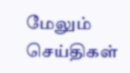மேலும் செய்திகள்